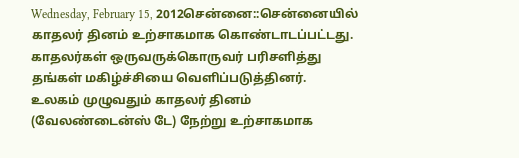Wednesday, February 15, 2012சென்னை::சென்னையில் காதலர் தினம் உற்சாகமாக கொண்டாடப்பட்டது. காதலர்கள் ஒருவருக்கொருவர் பரிசளித்து தங்கள் மகிழ்ச்சியை வெளிப்படுத்தினர்.
உலகம் முழுவதும் காதலர் தினம் (வேலண்டைன்ஸ் டே) நேற்று உற்சாகமாக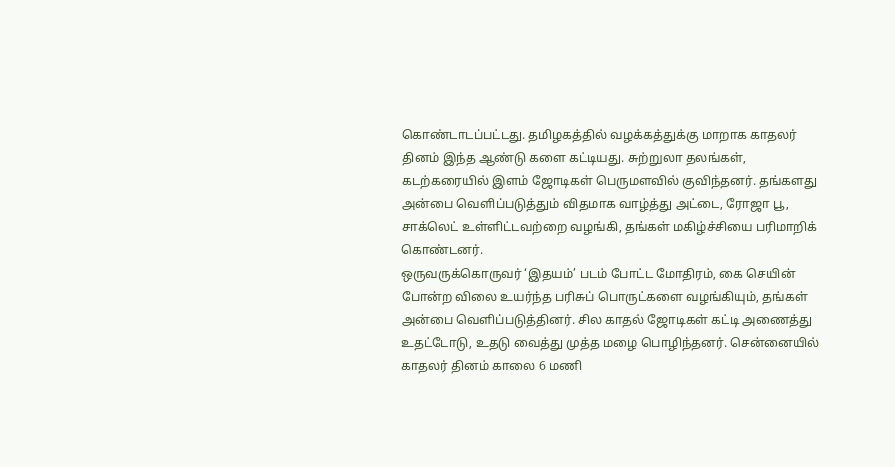கொண்டாடப்பட்டது. தமிழகத்தில் வழக்கத்துக்கு மாறாக காதலர் தினம் இந்த ஆண்டு களை கட்டியது. சுற்றுலா தலங்கள், கடற்கரையில் இளம் ஜோடிகள் பெருமளவில் குவிந்தனர். தங்களது அன்பை வெளிப்படுத்தும் விதமாக வாழ்த்து அட்டை, ரோஜா பூ, சாக்லெட் உள்ளிட்டவற்றை வழங்கி, தங்கள் மகிழ்ச்சியை பரிமாறிக் கொண்டனர்.
ஒருவருக்கொருவர் ‘இதயம்’ படம் போட்ட மோதிரம், கை செயின் போன்ற விலை உயர்ந்த பரிசுப் பொருட்களை வழங்கியும், தங்கள் அன்பை வெளிப்படுத்தினர். சில காதல் ஜோடிகள் கட்டி அணைத்து உதட்டோடு, உதடு வைத்து முத்த மழை பொழிந்தனர். சென்னையில் காதலர் தினம் காலை 6 மணி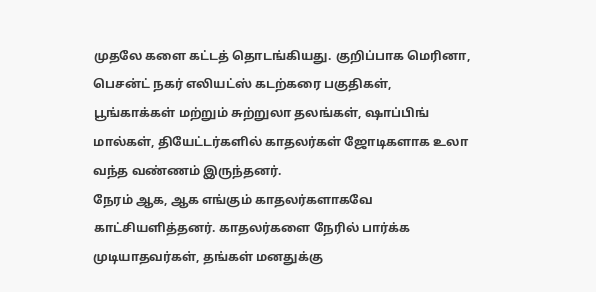முதலே களை கட்டத் தொடங்கியது. குறிப்பாக மெரினா, பெசன்ட் நகர் எலியட்ஸ் கடற்கரை பகுதிகள், பூங்காக்கள் மற்றும் சுற்றுலா தலங்கள், ஷாப்பிங் மால்கள், தியேட்டர்களில் காதலர்கள் ஜோடிகளாக உலா வந்த வண்ணம் இருந்தனர்.
நேரம் ஆக, ஆக எங்கும் காதலர்களாகவே காட்சியளித்தனர். காதலர்களை நேரில் பார்க்க முடியாதவர்கள், தங்கள் மனதுக்கு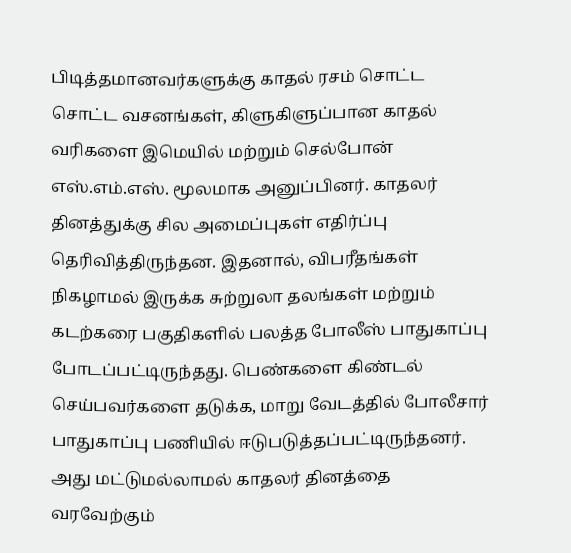பிடித்தமானவர்களுக்கு காதல் ரசம் சொட்ட சொட்ட வசனங்கள், கிளுகிளுப்பான காதல் வரிகளை இமெயில் மற்றும் செல்போன் எஸ்.எம்.எஸ். மூலமாக அனுப்பினர். காதலர் தினத்துக்கு சில அமைப்புகள் எதிர்ப்பு தெரிவித்திருந்தன. இதனால், விபரீதங்கள் நிகழாமல் இருக்க சுற்றுலா தலங்கள் மற்றும் கடற்கரை பகுதிகளில் பலத்த போலீஸ் பாதுகாப்பு போடப்பட்டிருந்தது. பெண்களை கிண்டல் செய்பவர்களை தடுக்க, மாறு வேடத்தில் போலீசார் பாதுகாப்பு பணியில் ஈடுபடுத்தப்பட்டிருந்தனர்.
அது மட்டுமல்லாமல் காதலர் தினத்தை வரவேற்கும்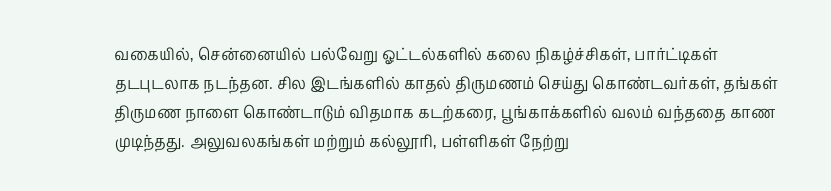வகையில், சென்னையில் பல்வேறு ஓட்டல்களில் கலை நிகழ்ச்சிகள், பார்ட்டிகள் தடபுடலாக நடந்தன. சில இடங்களில் காதல் திருமணம் செய்து கொண்டவர்கள், தங்கள் திருமண நாளை கொண்டாடும் விதமாக கடற்கரை, பூங்காக்களில் வலம் வந்ததை காண முடிந்தது. அலுவலகங்கள் மற்றும் கல்லூரி, பள்ளிகள் நேற்று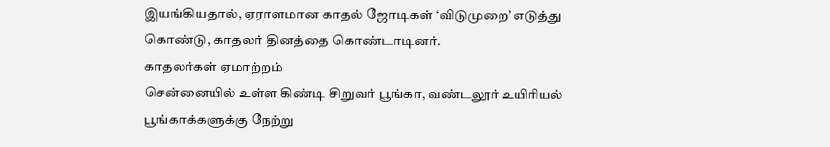இயங்கியதால், ஏராளமான காதல் ஜோடிகள் ‘விடுமுறை’ எடுத்து கொண்டு, காதலர் தினத்தை கொண்டாடினர்.
காதலர்கள் ஏமாற்றம்
சென்னையில் உள்ள கிண்டி சிறுவர் பூங்கா, வண்டலூர் உயிரியல் பூங்காக்களுக்கு நேற்று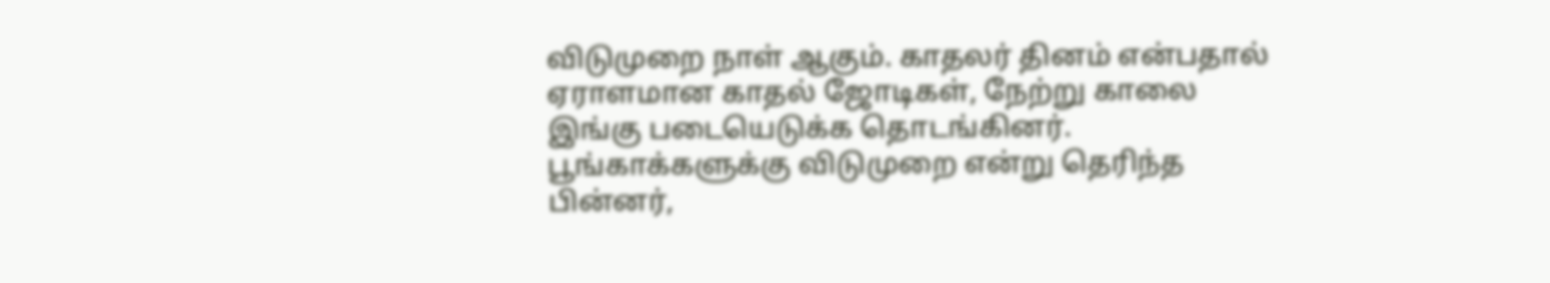விடுமுறை நாள் ஆகும். காதலர் தினம் என்பதால் ஏராளமான காதல் ஜோடிகள், நேற்று காலை இங்கு படையெடுக்க தொடங்கினர். பூங்காக்களுக்கு விடுமுறை என்று தெரிந்த பின்னர்,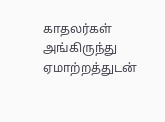காதலர்கள் அங்கிருந்து ஏமாற்றத்துடன்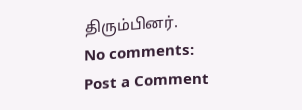திரும்பினர்.
No comments:
Post a Comment